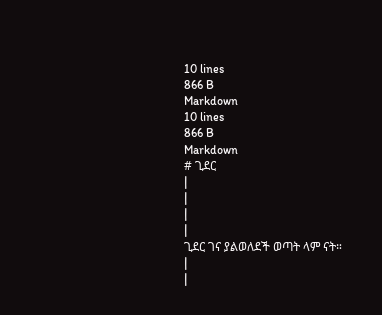10 lines
866 B
Markdown
10 lines
866 B
Markdown
# ጊደር
|
|
|
|
ጊደር ገና ያልወለደች ወጣት ላም ናት።
|
|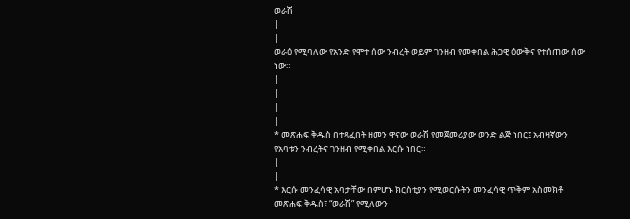ወራሽ
|
|
ወራዕ የሚባለው የአንድ የሞተ ሰው ንብረት ወይም ገንዘብ የመቀበል ሕጋዊ ዕውቅና የተሰጠው ሰው ነው።
|
|
|
|
* መጽሐፍ ቅዱስ በተጻፈበት ዘመን ዋናው ወራሽ የመጀመሪያው ወንድ ልጅ ነበር፤ አብዛኛውን የአባቱን ንብረትና ገንዘብ የሚቀበል እርሱ ነበር።
|
|
* እርሱ መንፈሳዊ አባታቸው በምሆኑ ክርስቲያን የሚወርሱትን መንፈሳዊ ጥቅም አስመክቶ መጽሐፍ ቅዱስ፣ “ወራሽ” የሚለውን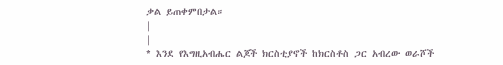ቃል ይጠቀምበታል።
|
|
* እንደ የእግዚአብሔር ልጆች ክርስቲያኖች ከክርስቶስ ጋር አብረው ወራሾች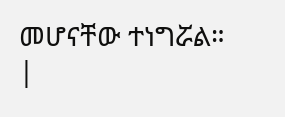መሆናቸው ተነግሯል።
|